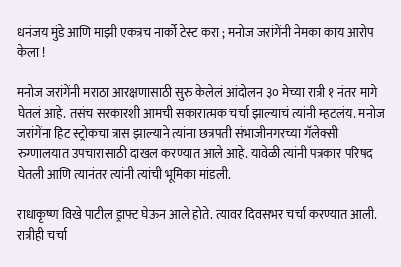धनंजय मुंडे आणि माझी एकत्रच नार्को टेस्ट करा ; मनोज जरांगेंनी नेमका काय आरोप केला !

मनोज जरांगेंनी मराठा आरक्षणासाठी सुरु केलेलं आंदोलन ३० मेच्या रात्री १ नंतर मागे घेतलं आहे. तसंच सरकारशी आमची सकारात्मक चर्चा झाल्याचं त्यांनी म्हटलंय. मनोज जरांगेंना हिट स्ट्रोकचा त्रास झाल्याने त्यांना छत्रपती संभाजीनगरच्या गॅलेक्सी रुग्णालयात उपचारासाठी दाखल करण्यात आले आहे. यावेळी त्यांनी पत्रकार परिषद घेतली आणि त्यानंतर त्यांनी त्यांची भूमिका मांडली.

राधाकृष्ण विखे पाटील ड्राफ्ट घेऊन आले होते. त्यावर दिवसभर चर्चा करण्यात आली. रात्रीही चर्चा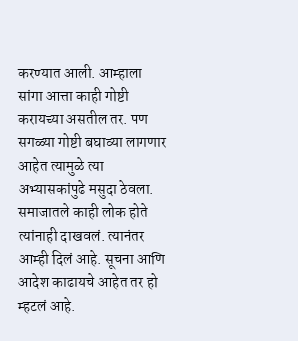करण्यात आली. आम्हाला सांगा आत्ता काही गोष्टी करायच्या असतील तर. पण सगळ्या गोष्टी बघाव्या लागणार आहेत त्यामुळे त्या अभ्यासकांपुढे मसुदा ठेवला. समाजातले काही लोक होते त्यांनाही दाखवलं. त्यानंतर आम्ही दिलं आहे. सूचना आणि आदेश काढायचे आहेत तर हो म्हटलं आहे.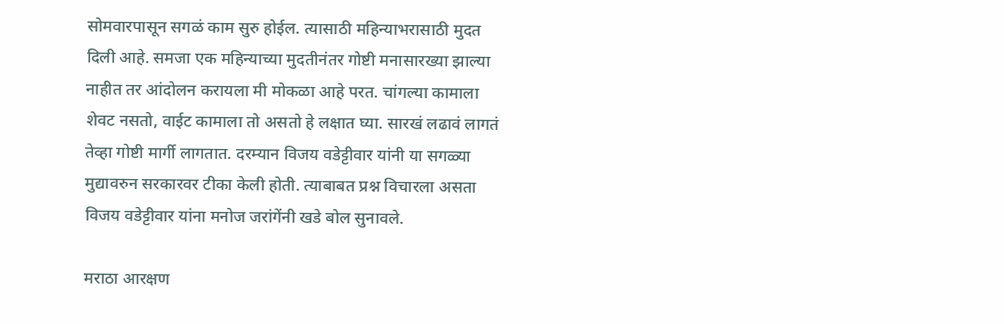सोमवारपासून सगळं काम सुरु होईल. त्यासाठी महिन्याभरासाठी मुदत दिली आहे. समजा एक महिन्याच्या मुदतीनंतर गोष्टी मनासारख्या झाल्या नाहीत तर आंदोलन करायला मी मोकळा आहे परत. चांगल्या कामाला शेवट नसतो, वाईट कामाला तो असतो हे लक्षात घ्या. सारखं लढावं लागतं तेव्हा गोष्टी मार्गी लागतात. दरम्यान विजय वडेट्टीवार यांनी या सगळ्या मुद्यावरुन सरकारवर टीका केली होती. त्याबाबत प्रश्न विचारला असता विजय वडेट्टीवार यांना मनोज जरांगेंनी खडे बोल सुनावले.

मराठा आरक्षण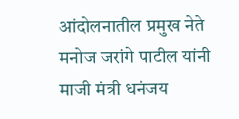आंदोलनातील प्रमुख नेते मनोज जरांगे पाटील यांनी माजी मंत्री धनंजय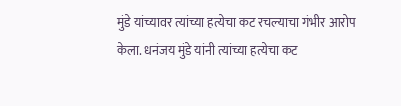मुंडे यांच्यावर त्यांच्या हत्येचा कट रचल्याचा गंभीर आरोप केला. धनंजय मुंडे यांनी त्यांच्या हत्येचा कट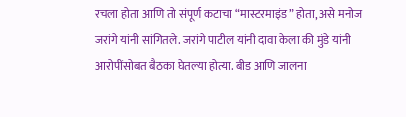रचला होता आणि तो संपूर्ण कटाचा “मास्टरमाइंड” होता, असे मनोज जरांगे यांनी सांगितले. जरांगे पाटील यांनी दावा केला की मुंडे यांनी आरोपींसोबत बैठका घेतल्या होत्या. बीड आणि जालना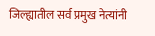जिल्ह्यातील सर्व प्रमुख नेत्यांनी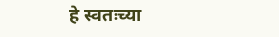हे स्वतःच्या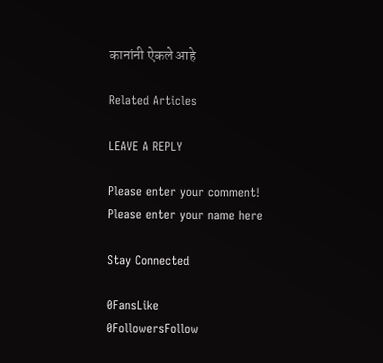कानांनी ऐकले आहे

Related Articles

LEAVE A REPLY

Please enter your comment!
Please enter your name here

Stay Connected

0FansLike
0FollowersFollow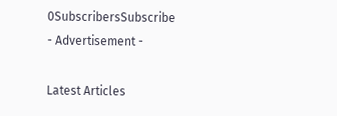0SubscribersSubscribe
- Advertisement -

Latest Articles